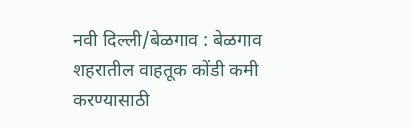नवी दिल्ली/बेळगाव : बेळगाव शहरातील वाहतूक कोंडी कमी करण्यासाठी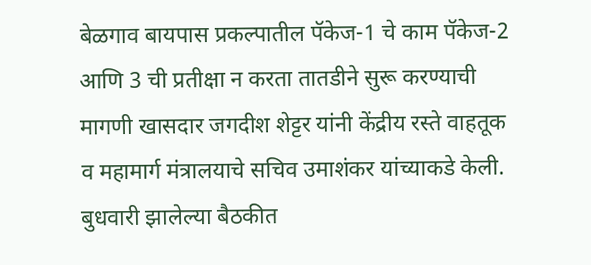बेळगाव बायपास प्रकल्पातील पॅकेज-1 चे काम पॅकेज-2 आणि 3 ची प्रतीक्षा न करता तातडीने सुरू करण्याची मागणी खासदार जगदीश शेट्टर यांनी केंद्रीय रस्ते वाहतूक व महामार्ग मंत्रालयाचे सचिव उमाशंकर यांच्याकडे केली.
बुधवारी झालेल्या बैठकीत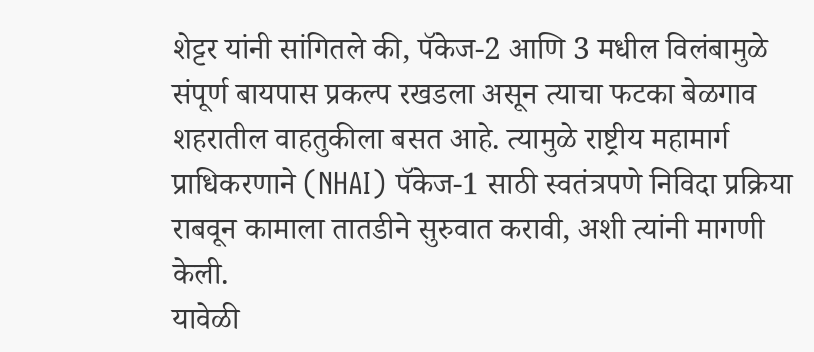शेट्टर यांनी सांगितले की, पॅकेज-2 आणि 3 मधील विलंबामुळे संपूर्ण बायपास प्रकल्प रखडला असून त्याचा फटका बेळगाव शहरातील वाहतुकीला बसत आहे. त्यामुळे राष्ट्रीय महामार्ग प्राधिकरणाने (NHAI) पॅकेज-1 साठी स्वतंत्रपणे निविदा प्रक्रिया राबवून कामाला तातडीने सुरुवात करावी, अशी त्यांनी मागणी केली.
यावेळी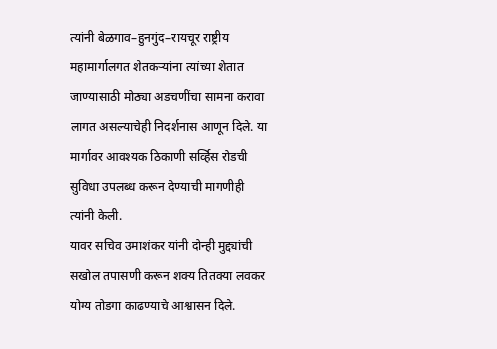त्यांनी बेळगाव–हुनगुंद–रायचूर राष्ट्रीय महामार्गालगत शेतकऱ्यांना त्यांच्या शेतात जाण्यासाठी मोठ्या अडचणींचा सामना करावा लागत असल्याचेही निदर्शनास आणून दिले. या मार्गावर आवश्यक ठिकाणी सर्व्हिस रोडची सुविधा उपलब्ध करून देण्याची मागणीही त्यांनी केली.
यावर सचिव उमाशंकर यांनी दोन्ही मुद्द्यांची सखोल तपासणी करून शक्य तितक्या लवकर योग्य तोडगा काढण्याचे आश्वासन दिले.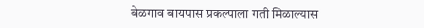बेळगाव बायपास प्रकल्पाला गती मिळाल्यास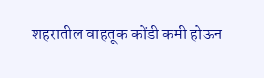शहरातील वाहतूक कोंडी कमी होऊन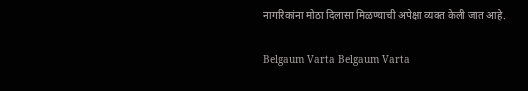नागरिकांना मोठा दिलासा मिळण्याची अपेक्षा व्यक्त केली जात आहे.

Belgaum Varta Belgaum Varta